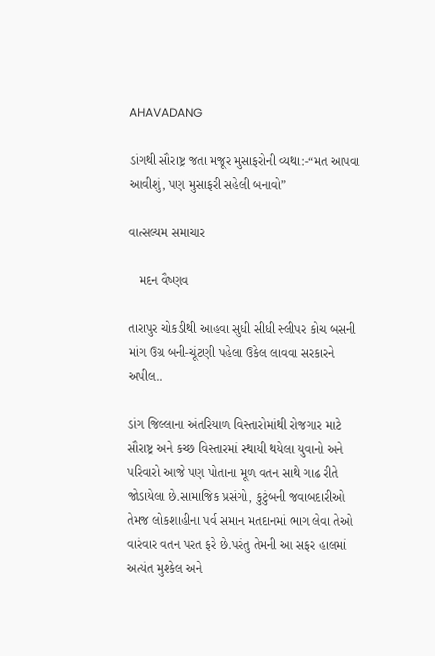AHAVADANG

ડાંગથી સૌરાષ્ટ્ર જતા મજૂર મુસાફરોની વ્યથા:-“મત આપવા આવીશું, પણ મુસાફરી સહેલી બનાવો”

વાત્સલ્યમ સમાચાર

   મદન વૈષ્ણવ

તારાપુર ચોકડીથી આહવા સુધી સીધી સ્લીપર કોચ બસની માંગ ઉગ્ર બની-ચૂંટણી પહેલા ઉકેલ લાવવા સરકારને અપીલ..

ડાંગ જિલ્લાના અંતરિયાળ વિસ્તારોમાંથી રોજગાર માટે સૌરાષ્ટ્ર અને કચ્છ વિસ્તારમાં સ્થાયી થયેલા યુવાનો અને પરિવારો આજે પણ પોતાના મૂળ વતન સાથે ગાઢ રીતે જોડાયેલા છે.સામાજિક પ્રસંગો, કુટુંબની જવાબદારીઓ તેમજ લોકશાહીના પર્વ સમાન મતદાનમાં ભાગ લેવા તેઓ વારંવાર વતન પરત ફરે છે.પરંતુ તેમની આ સફર હાલમાં અત્યંત મુશ્કેલ અને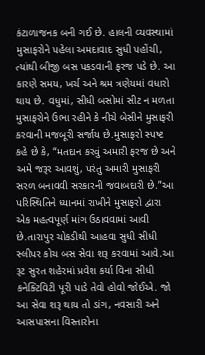કંટાળાજનક બની ગઈ છે. હાલની વ્યવસ્થામાં મુસાફરોને પહેલા અમદાવાદ સુધી પહોંચી, ત્યાંથી બીજી બસ પકડવાની ફરજ પડે છે. આ કારણે સમય, ખર્ચ અને શ્રમ ત્રણેયમાં વધારો થાય છે. વધુમાં, સીધી બસોમાં સીટ ન મળતા મુસાફરોને ઉભા રહીને કે નીચે બેસીને મુસાફરી કરવાની મજબૂરી સર્જાય છે.મુસાફરો સ્પષ્ટ કહે છે કે, “મતદાન કરવું અમારી ફરજ છે અને અમે જરૂર આવશું, પરંતુ અમારી મુસાફરી સરળ બનાવવી સરકારની જવાબદારી છે.”આ પરિસ્થિતિને ધ્યાનમાં રાખીને મુસાફરો દ્વારા એક મહત્વપૂર્ણ માંગ ઉઠાવવામાં આવી છે.તારાપુર ચોકડીથી આહવા સુધી સીધી સ્લીપર કોચ બસ સેવા શરૂ કરવામાં આવે.આ રૂટ સુરત શહેરમાં પ્રવેશ કર્યા વિના સીધી કનેક્ટિવિટી પૂરી પાડે તેવો હોવો જોઈએ. જો આ સેવા શરૂ થાય તો ડાંગ, નવસારી અને આસપાસના વિસ્તારોના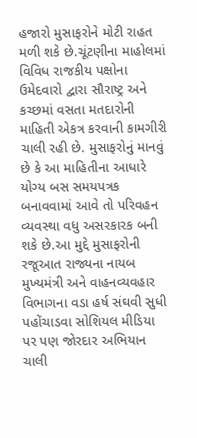હજારો મુસાફરોને મોટી રાહત મળી શકે છે.ચૂંટણીના માહોલમાં વિવિધ રાજકીય પક્ષોના ઉમેદવારો દ્વારા સૌરાષ્ટ્ર અને કચ્છમાં વસતા મતદારોની માહિતી એકત્ર કરવાની કામગીરી ચાલી રહી છે. મુસાફરોનું માનવું છે કે આ માહિતીના આધારે યોગ્ય બસ સમયપત્રક બનાવવામાં આવે તો પરિવહન વ્યવસ્થા વધુ અસરકારક બની શકે છે.આ મુદ્દે મુસાફરોની રજૂઆત રાજ્યના નાયબ મુખ્યમંત્રી અને વાહનવ્યવહાર વિભાગના વડા હર્ષ સંઘવી સુધી પહોંચાડવા સોશિયલ મીડિયા પર પણ જોરદાર અભિયાન ચાલી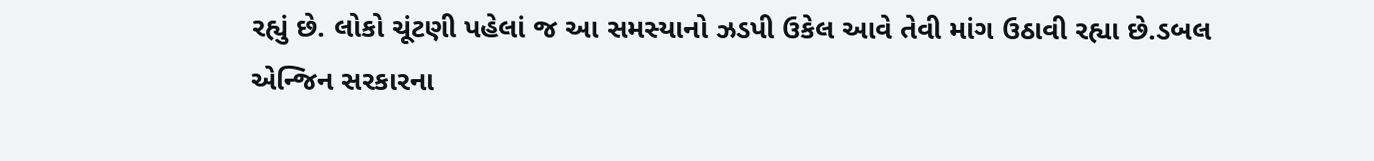રહ્યું છે. લોકો ચૂંટણી પહેલાં જ આ સમસ્યાનો ઝડપી ઉકેલ આવે તેવી માંગ ઉઠાવી રહ્યા છે.ડબલ એન્જિન સરકારના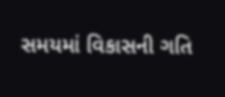સમયમાં વિકાસની ગતિ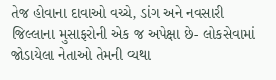તેજ હોવાના દાવાઓ વચ્ચે, ડાંગ અને નવસારી જિલ્લાના મુસાફરોની એક જ અપેક્ષા છે- લોકસેવામાં જોડાયેલા નેતાઓ તેમની વ્યથા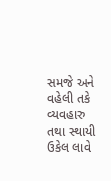સમજે અને વહેલી તકે વ્યવહારુ તથા સ્થાયી ઉકેલ લાવે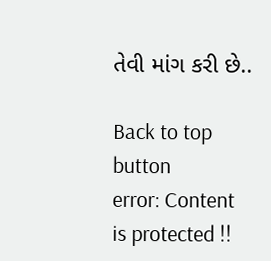તેવી માંગ કરી છે..

Back to top button
error: Content is protected !!